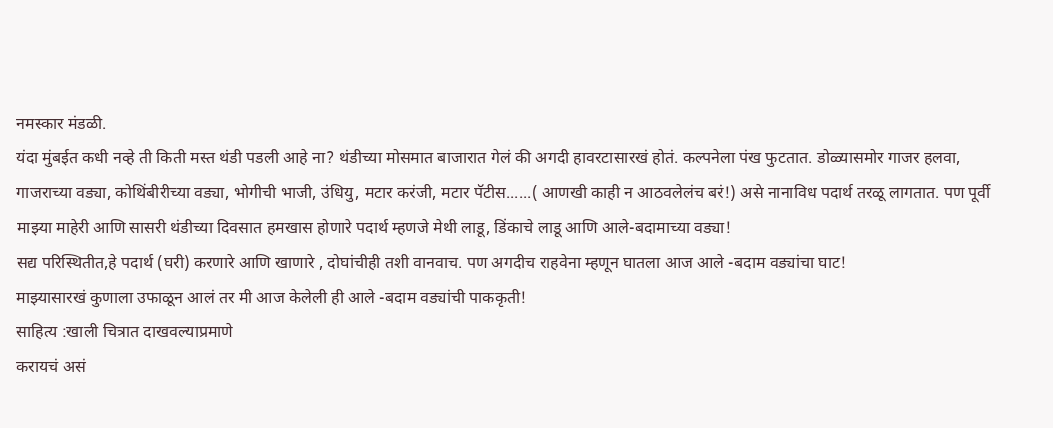नमस्कार मंडळी.
यंदा मुंबईत कधी नव्हे ती किती मस्त थंडी पडली आहे ना? थंडीच्या मोसमात बाजारात गेलं की अगदी हावरटासारखं होतं. कल्पनेला पंख फुटतात. डोळ्यासमोर गाजर हलवा, गाजराच्या वड्या, कोथिंबीरीच्या वड्या, भोगीची भाजी, उंधियु, मटार करंजी, मटार पॅटीस......( आणखी काही न आठवलेलंच बरं!) असे नानाविध पदार्थ तरळू लागतात. पण पूर्वी माझ्या माहेरी आणि सासरी थंडीच्या दिवसात हमखास होणारे पदार्थ म्हणजे मेथी लाडू, डिंकाचे लाडू आणि आले-बदामाच्या वड्या!
सद्य परिस्थितीत,हे पदार्थ (घरी) करणारे आणि खाणारे , दोघांचीही तशी वानवाच. पण अगदीच राहवेना म्हणून घातला आज आले -बदाम वड्यांचा घाट!
माझ्यासारखं कुणाला उफाळून आलं तर मी आज केलेली ही आले -बदाम वड्यांची पाककृती!
साहित्य :खाली चित्रात दाखवल्याप्रमाणे
करायचं असं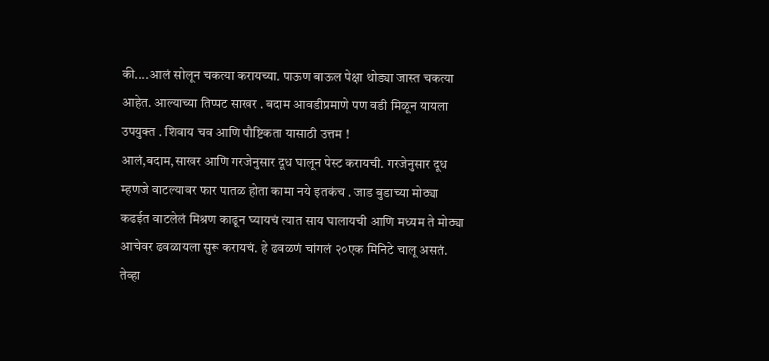की....आलं सोलून चकत्या करायच्या. पाऊण बाऊल पेक्षा थोड्या जास्त चकत्या आहेत. आल्याच्या तिप्पट साखर . बदाम आवडीप्रमाणे पण वडी मिळून यायला उपयुक्त . शिवाय चव आणि पौष्टिकता यासाठी उत्तम !
आलं,बदाम,साखर आणि गरजेनुसार दूध घालून पेस्ट करायची. गरजेनुसार दूध म्हणजे वाटल्यावर फार पातळ होता कामा नये इतकंच . जाड बुडाच्या मोठ्या कढईत वाटलेलं मिश्रण काढून घ्यायचं त्यात साय घालायची आणि मध्यम ते मोठ्या आचेवर ढवळायला सुरू करायचं. हे ढवळणं चांगलं २०एक मिनिटे चालू असतं. तेव्हा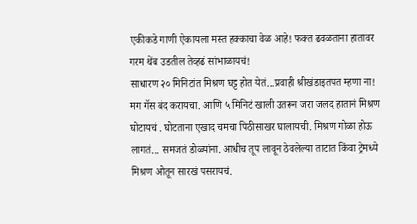एकीकडे गाणी ऐकायला मस्त हक्काचा वेळ आहे! फक्त ढवळताना हातावर गरम थेंब उडतील तेव्हढं सांभाळायचं!
साधारण २० मिनिटांत मिश्रण घट्ट होत येतं...प्रवाही श्रीखंडाइतपत म्हणा ना! मग गॅस बंद करायचा. आणि ५ मिनिटं खाली उतरून जरा जलद हातानं मिश्रण घोटायचं . घोटताना एखाद चमचा पिठीसाखर घालायची. मिश्रण गोळा होऊ लागतं... समजतं डोळ्यांना. आधीच तूप लावून ठेवलेल्या ताटात किंवा ट्रेमध्ये मिश्रण ओतून सारखं पसरायचं.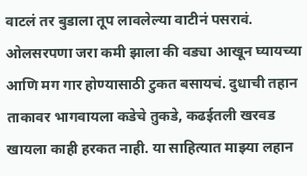वाटलं तर बुडाला तूप लावलेल्या वाटीनं पसरावं. ओलसरपणा जरा कमी झाला की वड्या आखून घ्यायच्या आणि मग गार होण्यासाठी टुकत बसायचं. दुधाची तहान ताकावर भागवायला कडेचे तुकडे, कढईतली खरवड खायला काही हरकत नाही. या साहित्यात माझ्या लहान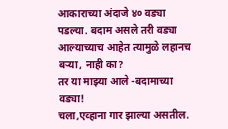आकाराच्या अंदाजे ४० वड्या पडल्या. बदाम असले तरी वड्या आल्याच्याच आहेत त्यामुळे लहानच बऱ्या, नाही का?
तर या माझ्या आले -बदामाच्या वड्या!
चला,एव्हाना गार झाल्या असतील.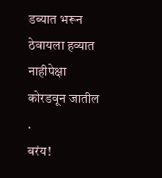डब्यात भरून ठेवायला हव्यात नाहीपेक्षा कोरडवून जातील .
बरंय!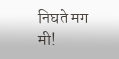निघते मग मी!